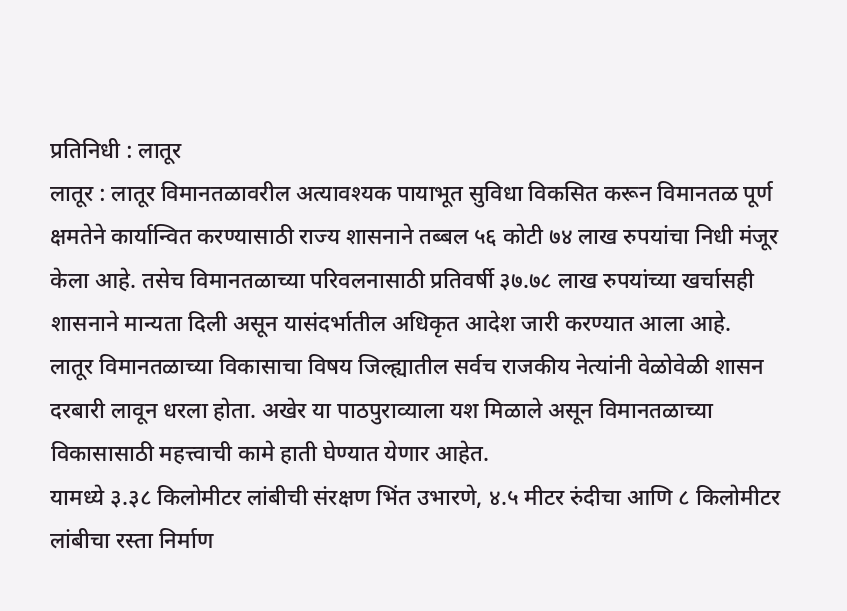प्रतिनिधी : लातूर
लातूर : लातूर विमानतळावरील अत्यावश्यक पायाभूत सुविधा विकसित करून विमानतळ पूर्ण क्षमतेने कार्यान्वित करण्यासाठी राज्य शासनाने तब्बल ५६ कोटी ७४ लाख रुपयांचा निधी मंजूर केला आहे. तसेच विमानतळाच्या परिवलनासाठी प्रतिवर्षी ३७.७८ लाख रुपयांच्या खर्चासही शासनाने मान्यता दिली असून यासंदर्भातील अधिकृत आदेश जारी करण्यात आला आहे.
लातूर विमानतळाच्या विकासाचा विषय जिल्ह्यातील सर्वच राजकीय नेत्यांनी वेळोवेळी शासन दरबारी लावून धरला होता. अखेर या पाठपुराव्याला यश मिळाले असून विमानतळाच्या विकासासाठी महत्त्वाची कामे हाती घेण्यात येणार आहेत.
यामध्ये ३.३८ किलोमीटर लांबीची संरक्षण भिंत उभारणे, ४.५ मीटर रुंदीचा आणि ८ किलोमीटर लांबीचा रस्ता निर्माण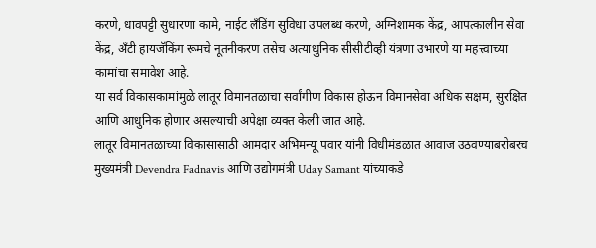करणे, धावपट्टी सुधारणा कामे, नाईट लँडिंग सुविधा उपलब्ध करणे, अग्निशामक केंद्र, आपत्कालीन सेवा केंद्र, अँटी हायजॅकिंग रूमचे नूतनीकरण तसेच अत्याधुनिक सीसीटीव्ही यंत्रणा उभारणे या महत्त्वाच्या कामांचा समावेश आहे.
या सर्व विकासकामांमुळे लातूर विमानतळाचा सर्वांगीण विकास होऊन विमानसेवा अधिक सक्षम, सुरक्षित आणि आधुनिक होणार असल्याची अपेक्षा व्यक्त केली जात आहे.
लातूर विमानतळाच्या विकासासाठी आमदार अभिमन्यू पवार यांनी विधीमंडळात आवाज उठवण्याबरोबरच मुख्यमंत्री Devendra Fadnavis आणि उद्योगमंत्री Uday Samant यांच्याकडे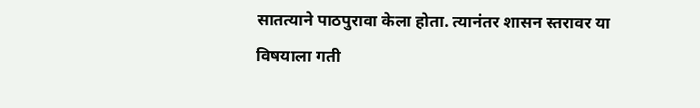सातत्याने पाठपुरावा केला होता. त्यानंतर शासन स्तरावर या विषयाला गती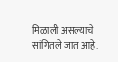मिळाली असल्याचे सांगितले जात आहे.